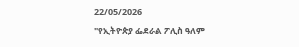22/05/2026
"የኢትዮጵያ ፌደራል ፖሊስ ዓለም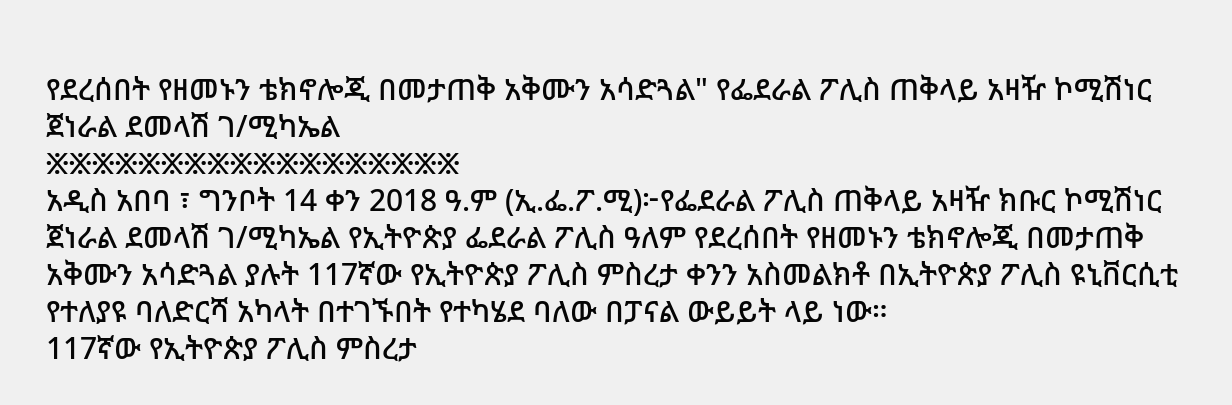የደረሰበት የዘመኑን ቴክኖሎጂ በመታጠቅ አቅሙን አሳድጓል" የፌደራል ፖሊስ ጠቅላይ አዛዥ ኮሚሽነር ጀነራል ደመላሽ ገ/ሚካኤል
፠፠፠፠፠፠፠፠፠፠፠፠፠፠፠፠፠፠
አዲስ አበባ ፣ ግንቦት 14 ቀን 2018 ዓ.ም (ኢ.ፌ.ፖ.ሚ)፦የፌደራል ፖሊስ ጠቅላይ አዛዥ ክቡር ኮሚሽነር ጀነራል ደመላሽ ገ/ሚካኤል የኢትዮጵያ ፌደራል ፖሊስ ዓለም የደረሰበት የዘመኑን ቴክኖሎጂ በመታጠቅ አቅሙን አሳድጓል ያሉት 117ኛው የኢትዮጵያ ፖሊስ ምስረታ ቀንን አስመልክቶ በኢትዮጵያ ፖሊስ ዩኒቨርሲቲ የተለያዩ ባለድርሻ አካላት በተገኙበት የተካሄደ ባለው በፓናል ውይይት ላይ ነው።
117ኛው የኢትዮጵያ ፖሊስ ምስረታ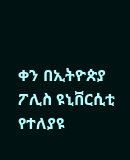ቀን በኢትዮጵያ ፖሊስ ዩኒቨርሲቲ የተለያዩ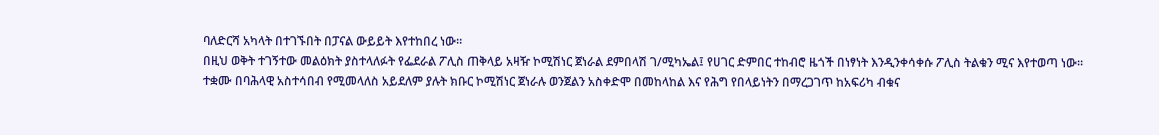ባለድርሻ አካላት በተገኙበት በፓናል ውይይት እየተከበረ ነው።
በዚህ ወቅት ተገኝተው መልዕክት ያስተላለፉት የፌደራል ፖሊስ ጠቅላይ አዛዥ ኮሚሽነር ጀነራል ደምበላሽ ገ/ሚካኤል፤ የሀገር ድምበር ተከብሮ ዜጎች በነፃነት እንዲንቀሳቀሱ ፖሊስ ትልቁን ሚና እየተወጣ ነው።
ተቋሙ በባሕላዊ አስተሳበብ የሚመላለስ አይደለም ያሉት ክቡር ኮሚሽነር ጀነራሉ ወንጀልን አስቀድሞ በመከላከል እና የሕግ የበላይነትን በማረጋገጥ ከአፍሪካ ብቁና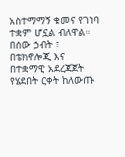አስተማማኝ ቁመና የገነባ ተቋም ሆኗል ብለዋል።
በሰው ኃብት ፣ በቴክኖሎጂ እና በተቋማዊ አደረጃጀት የሄደበት ርቀት ከለውጡ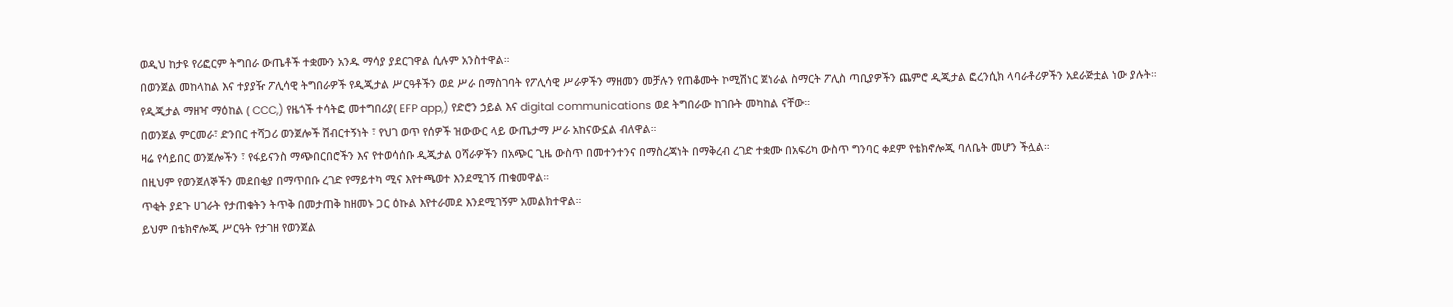ወዲህ ከታዩ የሪፎርም ትግበራ ውጤቶች ተቋሙን አንዱ ማሳያ ያደርገዋል ሲሉም አንስተዋል።
በወንጀል መከላከል እና ተያያዥ ፖሊሳዊ ትግበራዎች የዲጂታል ሥርዓቶችን ወደ ሥራ በማስገባት የፖሊሳዊ ሥራዎችን ማዘመን መቻሉን የጠቆሙት ኮሚሽነር ጀነራል ስማርት ፖሊስ ጣቢያዎችን ጨምሮ ዲጂታል ፎረንሲክ ላባራቶሪዎችን አደራጅቷል ነው ያሉት።
የዲጂታል ማዘዣ ማዕከል ( CCC,) የዜጎች ተሳትፎ መተግበሪያ( EFP app,) የድሮን ኃይል እና digital communications ወደ ትግበራው ከገቡት መካከል ናቸው።
በወንጀል ምርመራ፣ ድንበር ተሻጋሪ ወንጀሎች ሽብርተኝነት ፣ የህገ ወጥ የሰዎች ዝውውር ላይ ውጤታማ ሥራ አከናውኗል ብለዋል።
ዛሬ የሳይበር ወንጀሎችን ፣ የፋይናንስ ማጭበርበሮችን እና የተወሳሰቡ ዲጂታል ዐሻራዎችን በአጭር ጊዜ ውስጥ በመተንተንና በማስረጃነት በማቅረብ ረገድ ተቋሙ በአፍሪካ ውስጥ ግንባር ቀደም የቴክኖሎጂ ባለቤት መሆን ችሏል።
በዚህም የወንጀለኞችን መደበቂያ በማጥበቡ ረገድ የማይተካ ሚና እየተጫወተ እንደሚገኝ ጠቁመዋል።
ጥቂት ያደጉ ሀገራት የታጠቁትን ትጥቅ በመታጠቅ ከዘመኑ ጋር ዕኩል እየተራመደ እንደሚገኝም አመልክተዋል።
ይህም በቴክኖሎጂ ሥርዓት የታገዘ የወንጀል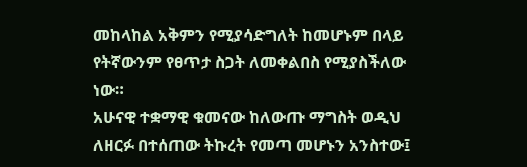መከላከል አቅምን የሚያሳድግለት ከመሆኑም በላይ የትኛውንም የፀጥታ ስጋት ለመቀልበስ የሚያስችለው ነው።
አሁናዊ ተቋማዊ ቁመናው ከለውጡ ማግስት ወዲህ ለዘርፉ በተሰጠው ትኩረት የመጣ መሆኑን አንስተው፤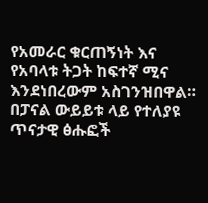የአመራር ቁርጠኝነት እና የአባላቱ ትጋት ከፍተኛ ሚና እንደነበረውም አስገንዝበዋል።
በፓናል ውይይቱ ላይ የተለያዩ ጥናታዊ ፅሑፎች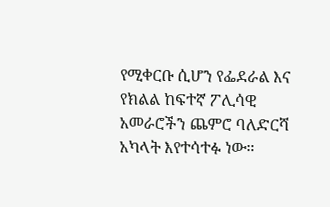የሚቀርቡ ሲሆን የፌደራል እና የክልል ከፍተኛ ፖሊሳዊ አመራሮችን ጨምሮ ባለድርሻ አካላት እየተሳተፉ ነው።